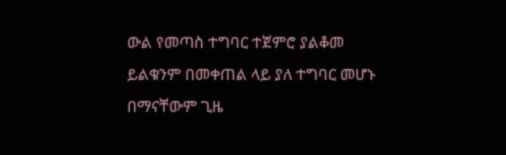ውል የመጣስ ተግባር ተጀምሮ ያልቆመ ይልቁንም በመቀጠል ላይ ያለ ተግባር መሆኑ በማናቸውም ጊዜ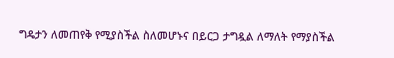ግዴታን ለመጠየቅ የሚያስችል ስለመሆኑና በይርጋ ታግዷል ለማለት የማያስችል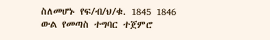ስለመሆኑ የፍ/ብ/ህ/ቁ. 1845 1846
ውል የመጣስ ተግባር ተጀምሮ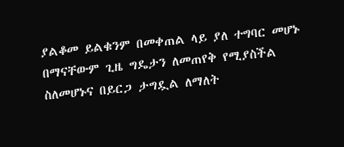ያልቆመ ይልቁንም በመቀጠል ላይ ያለ ተግባር መሆኑ በማናቸውም ጊዜ ግዴታን ለመጠየቅ የሚያስችል ስለመሆኑና በይርጋ ታግዷል ለማለት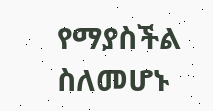የማያስችል ስለመሆኑ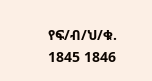የፍ/ብ/ህ/ቁ. 1845 1846